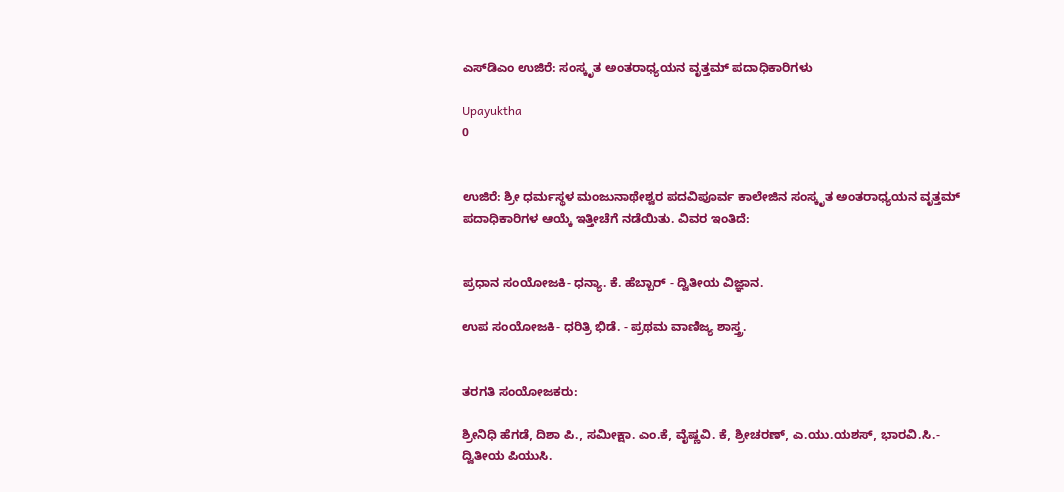ಎಸ್‌ಡಿಎಂ ಉಜಿರೆ: ಸಂಸ್ಕೃತ ಅಂತರಾಧ್ಯಯನ ವೃತ್ತಮ್ ಪದಾಧಿಕಾರಿಗಳು

Upayuktha
0


ಉಜಿರೆ: ಶ್ರೀ ಧರ್ಮಸ್ಥಳ ಮಂಜುನಾಥೇಶ್ವರ ಪದವಿಪೂರ್ವ ಕಾಲೇಜಿನ ಸಂಸ್ಕೃತ ಅಂತರಾಧ್ಯಯನ ವೃತ್ತಮ್ ಪದಾಧಿಕಾರಿಗಳ ಆಯ್ಕೆ ಇತ್ತೀಚೆಗೆ ನಡೆಯಿತು. ವಿವರ ಇಂತಿದೆ:


ಪ್ರಧಾನ ಸಂಯೋಜಕಿ- ಧನ್ಯಾ. ಕೆ. ಹೆಬ್ಬಾರ್ - ದ್ವಿತೀಯ ವಿಜ್ಞಾನ.

ಉಪ ಸಂಯೋಜಕಿ- ಧರಿತ್ರಿ ಭಿಡೆ. - ಪ್ರಥಮ ವಾಣಿಜ್ಯ ಶಾಸ್ತ್ರ.


ತರಗತಿ ಸಂಯೋಜಕರು:

ಶ್ರೀನಿಧಿ ಹೆಗಡೆ, ದಿಶಾ ಪಿ., ಸಮೀಕ್ಷಾ. ಎಂ.ಕೆ, ವೈಷ್ಣವಿ. ಕೆ, ಶ್ರೀಚರಣ್, ಎ.ಯು.ಯಶಸ್, ಭಾರವಿ.ಸಿ.- ದ್ವಿತೀಯ ಪಿಯುಸಿ.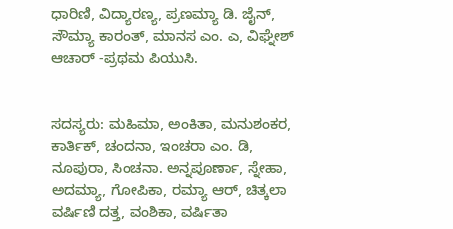ಧಾರಿಣಿ, ವಿದ್ಯಾರಣ್ಯ, ಪ್ರಣಮ್ಯಾ ಡಿ. ಜೈನ್, ಸೌಮ್ಯಾ ಕಾರಂತ್, ಮಾನಸ ಎಂ. ಎ, ವಿಘ್ನೇಶ್ ಆಚಾರ್ -ಪ್ರಥಮ ಪಿಯುಸಿ.


ಸದಸ್ಯರು: ಮಹಿಮಾ, ಅಂಕಿತಾ, ಮನುಶಂಕರ, ಕಾರ್ತಿಕ್, ಚಂದನಾ, ಇಂಚರಾ ಎಂ. ಡಿ, ನೂಪುರಾ, ಸಿಂಚನಾ. ಅನ್ನಪೂರ್ಣಾ, ಸ್ನೇಹಾ, ಅದಮ್ಯಾ, ಗೋಪಿಕಾ, ರಮ್ಯಾ ಆರ್, ಚಿತ್ಕಲಾ ವರ್ಷಿಣಿ ದತ್ತ, ವಂಶಿಕಾ, ವರ್ಷಿತಾ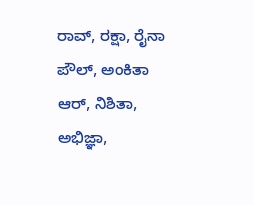ರಾವ್, ರಕ್ಷಾ, ರೈನಾ ಪೌಲ್, ಅಂಕಿತಾ ಆರ್, ನಿಶಿತಾ, ಅಭಿಜ್ಞಾ,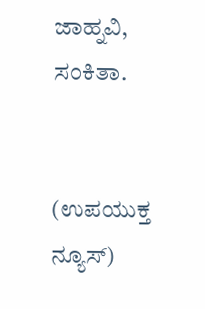ಜಾಹ್ನವಿ, ಸಂಕಿತಾ.


(ಉಪಯುಕ್ತ ನ್ಯೂಸ್)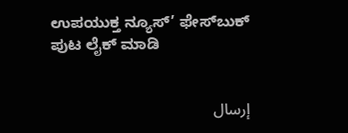ಉಪಯುಕ್ತ ನ್ಯೂಸ್‌’ ಫೇಸ್‌ಬುಕ್ ಪುಟ ಲೈಕ್ ಮಾಡಿ


إرسال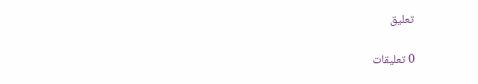تعليق

0 تعليقات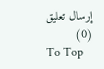إرسال تعليق (0)
To Top